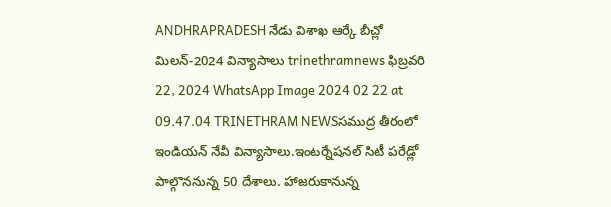ANDHRAPRADESH నేడు విశాఖ ఆర్కే బీచ్లో మిలన్-2024 విన్యాసాలు trinethramnews ఫిబ్రవరి 22, 2024 WhatsApp Image 2024 02 22 at 09.47.04 TRINETHRAM NEWSసముద్ర తీరంలో ఇండియన్ నేవీ విన్యాసాలు.ఇంటర్నేషనల్ సిటీ పరేడ్లో పాల్గొననున్న 50 దేశాలు. హాజరుకానున్న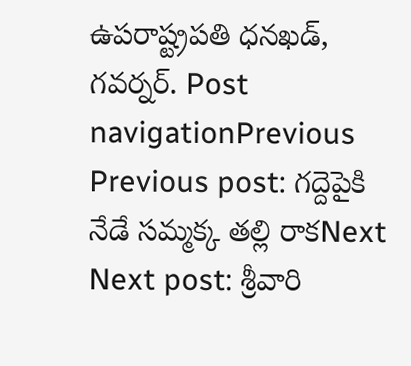ఉపరాష్ట్రపతి ధనఖడ్, గవర్నర్. Post navigationPrevious Previous post: గద్దెపైకి నేడే సమ్మక్క తల్లి రాకNext Next post: శ్రీవారి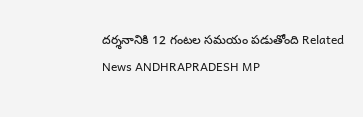దర్శనానికి 12 గంటల సమయం పడుతోంది Related News ANDHRAPRADESH MP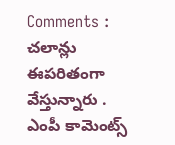Comments : చలాన్లు ఈపరితంగా వేస్తున్నారు . ఎంపీ కామెంట్స్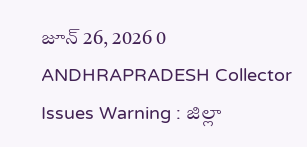జూన్ 26, 2026 0 ANDHRAPRADESH Collector Issues Warning : జిల్లా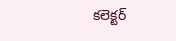కలెక్టర్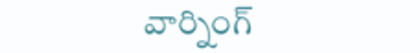వార్నింగ్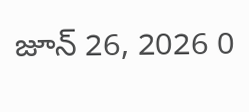జూన్ 26, 2026 0